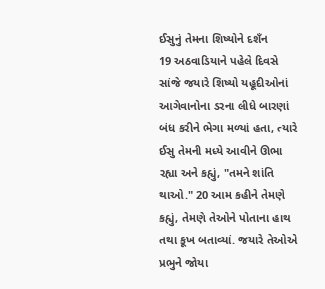ઈસુનું તેમના શિષ્યોને દશઁન
19 અઠવાડિયાને પહેલે દિવસે સાંજે જયારે શિષ્યો યહૂદીઓનાં આગેવાનોના ડરના લીધે બારણાં બંધ કરીને ભેગા મળ્યાં હતા, ત્યારે ઈસુ તેમની મધ્યે આવીને ઊભા રહ્યા અને કહ્યું, "તમને શાંતિ થાઓ." 20 આમ કહીને તેમણે કહ્યું, તેમણે તેઓને પોતાના હાથ તથા કૂખ બતાવ્યાં. જયારે તેઓએ પ્રભુને જોયા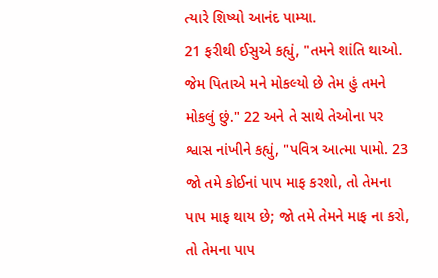ત્યારે શિષ્યો આનંદ પામ્યા.
21 ફરીથી ઈસુએ કહ્યું, "તમને શાંતિ થાઓ. જેમ પિતાએ મને મોકલ્યો છે તેમ હું તમને મોકલું છું." 22 અને તે સાથે તેઓના પર શ્વાસ નાંખીને કહ્યું, "પવિત્ર આત્મા પામો. 23 જો તમે કોઈનાં પાપ માફ કરશો, તો તેમના પાપ માફ થાય છે; જો તમે તેમને માફ ના કરો, તો તેમના પાપ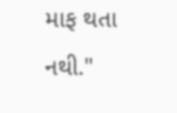માફ થતા નથી."